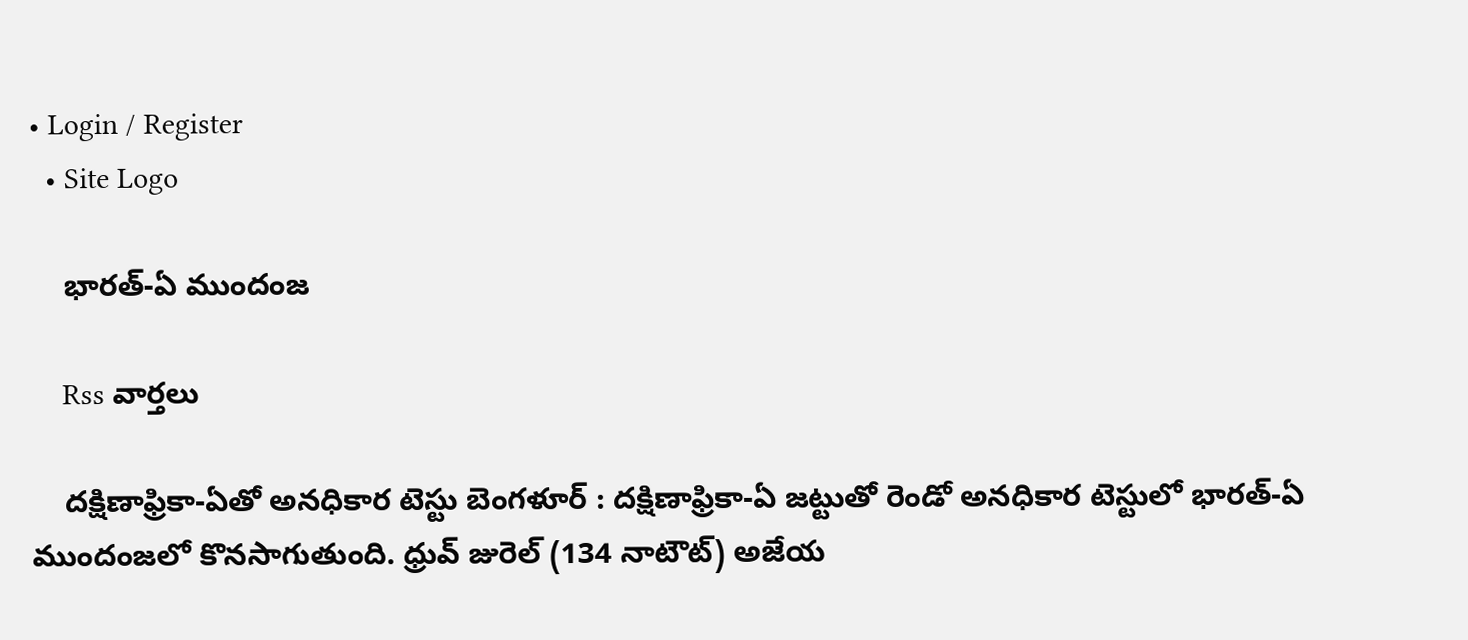• Login / Register
  • Site Logo

    భారత్-ఏ ముందంజ

    Rss వార్తలు

    దక్షిణాఫ్రికా-ఏతో అనధికార టెస్టు బెంగళూర్‌ : దక్షిణాఫ్రికా-ఏ జట్టుతో రెండో అనధికార టెస్టులో భారత్‌-ఏ ముందంజలో కొనసాగుతుంది. ధ్రువ్‌ జురెల్‌ (134 నాటౌట్‌) అజేయ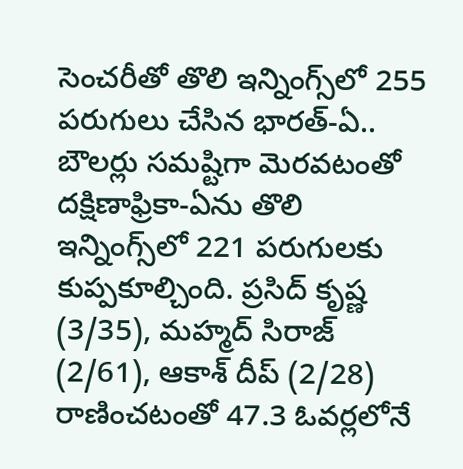సెంచరీతో తొలి ఇన్నింగ్స్‌లో 255 పరుగులు చేసిన భారత్‌-ఏ.. బౌలర్లు సమష్టిగా మెరవటంతో దక్షిణాఫ్రికా-ఏను తొలి ఇన్నింగ్స్‌లో 221 పరుగులకు కుప్పకూల్చింది. ప్రసిద్‌ కృష్ణ (3/35), మహ్మద్‌ సిరాజ్‌ (2/61), ఆకాశ్‌ దీప్‌ (2/28) రాణించటంతో 47.3 ఓవర్లలోనే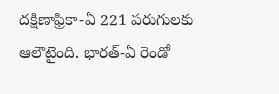దక్షిణాఫ్రికా-ఏ 221 పరుగులకు ఆలౌటైంది. భారత్‌-ఏ రెండో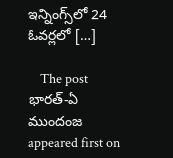ఇన్నింగ్స్‌లో 24 ఓవర్లలో […]

    The post భారత్‌-ఏ ముందంజ appeared first on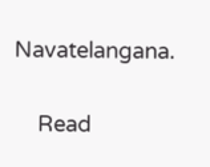Navatelangana.

    Read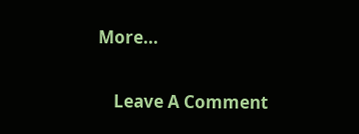More...

    Leave A Comment